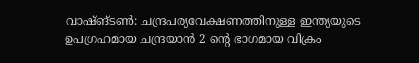വാഷ്ങ്ടൺ: ചന്ദ്രപര്യവേക്ഷണത്തിനുള്ള ഇന്ത്യയുടെ ഉപഗ്രഹമായ ചന്ദ്രയാൻ 2 ന്റെ ഭാഗമായ വിക്രം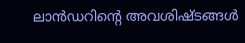ലാൻഡറിന്റെ അവശിഷ്ടങ്ങൾ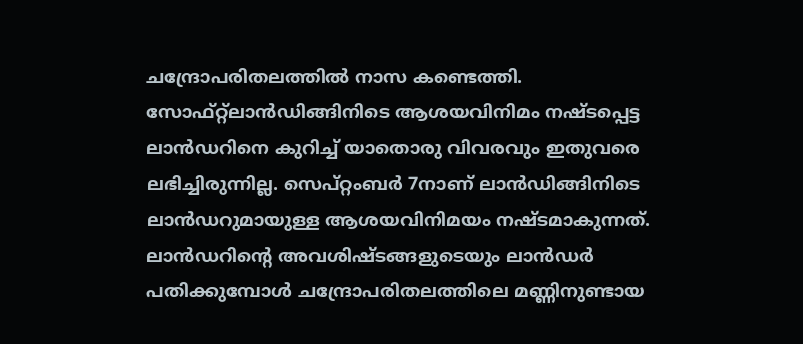ചന്ദ്രോപരിതലത്തിൽ നാസ കണ്ടെത്തി. സോഫ്റ്റ്ലാൻഡിങ്ങിനിടെ ആശയവിനിമം നഷ്ടപ്പെട്ട ലാൻഡറിനെ കുറിച്ച് യാതൊരു വിവരവും ഇതുവരെ ലഭിച്ചിരുന്നില്ല. സെപ്റ്റംബർ 7നാണ് ലാൻഡിങ്ങിനിടെ ലാൻഡറുമായുള്ള ആശയവിനിമയം നഷ്ടമാകുന്നത്. ലാൻഡറിന്റെ അവശിഷ്ടങ്ങളുടെയും ലാൻഡർ പതിക്കുമ്പോൾ ചന്ദ്രോപരിതലത്തിലെ മണ്ണിനുണ്ടായ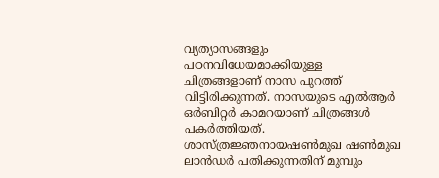വ്യത്യാസങ്ങളും പഠനവിധേയമാക്കിയുള്ള ചിത്രങ്ങളാണ് നാസ പുറത്ത് വിട്ടിരിക്കുന്നത്. നാസയുടെ എൽആർ ഒർബിറ്റർ കാമറയാണ് ചിത്രങ്ങൾ പകർത്തിയത്. ശാസ്ത്രജ്ഞനായഷൺമുഖ ഷൺമുഖ ലാൻഡർ പതിക്കുന്നതിന് മുമ്പും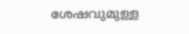ശേഷവുമുള്ള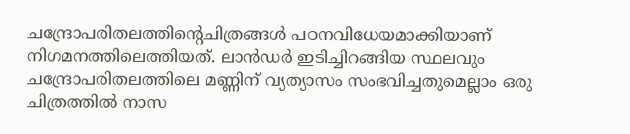ചന്ദ്രോപരിതലത്തിന്റെചിത്രങ്ങൾ പഠനവിധേയമാക്കിയാണ് നിഗമനത്തിലെത്തിയത്. ലാൻഡർ ഇടിച്ചിറങ്ങിയ സ്ഥലവും ചന്ദ്രോപരിതലത്തിലെ മണ്ണിന് വ്യത്യാസം സംഭവിച്ചതുമെല്ലാം ഒരു ചിത്രത്തിൽ നാസ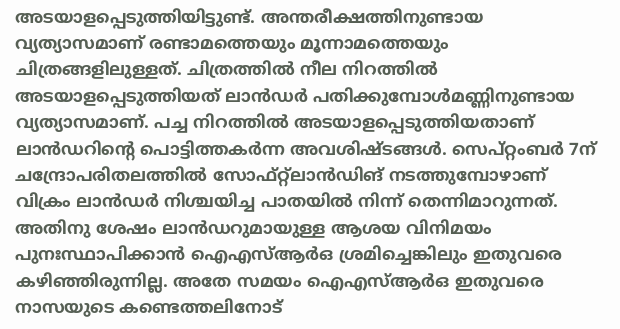അടയാളപ്പെടുത്തിയിട്ടുണ്ട്. അന്തരീക്ഷത്തിനുണ്ടായ വ്യത്യാസമാണ് രണ്ടാമത്തെയും മൂന്നാമത്തെയും ചിത്രങ്ങളിലുള്ളത്. ചിത്രത്തിൽ നീല നിറത്തിൽ അടയാളപ്പെടുത്തിയത് ലാൻഡർ പതിക്കുമ്പോൾമണ്ണിനുണ്ടായ വ്യത്യാസമാണ്. പച്ച നിറത്തിൽ അടയാളപ്പെടുത്തിയതാണ് ലാൻഡറിന്റെ പൊട്ടിത്തകർന്ന അവശിഷ്ടങ്ങൾ. സെപ്റ്റംബർ 7ന് ചന്ദ്രോപരിതലത്തിൽ സോഫ്റ്റ്ലാൻഡിങ് നടത്തുമ്പോഴാണ് വിക്രം ലാൻഡർ നിശ്ചയിച്ച പാതയിൽ നിന്ന് തെന്നിമാറുന്നത്. അതിനു ശേഷം ലാൻഡറുമായുള്ള ആശയ വിനിമയം പുനഃസ്ഥാപിക്കാൻ ഐഎസ്ആർഒ ശ്രമിച്ചെങ്കിലും ഇതുവരെ കഴിഞ്ഞിരുന്നില്ല. അതേ സമയം ഐഎസ്ആർഒ ഇതുവരെ നാസയുടെ കണ്ടെത്തലിനോട്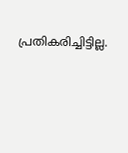പ്രതികരിച്ചിട്ടില്ല.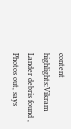content highlights:Vikram Lander debris found , Photos out, says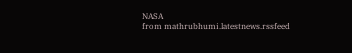NASA
from mathrubhumi.latestnews.rssfeed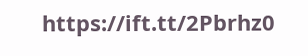https://ift.tt/2Pbrhz0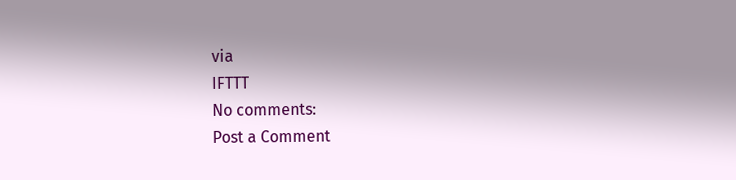via
IFTTT
No comments:
Post a Comment